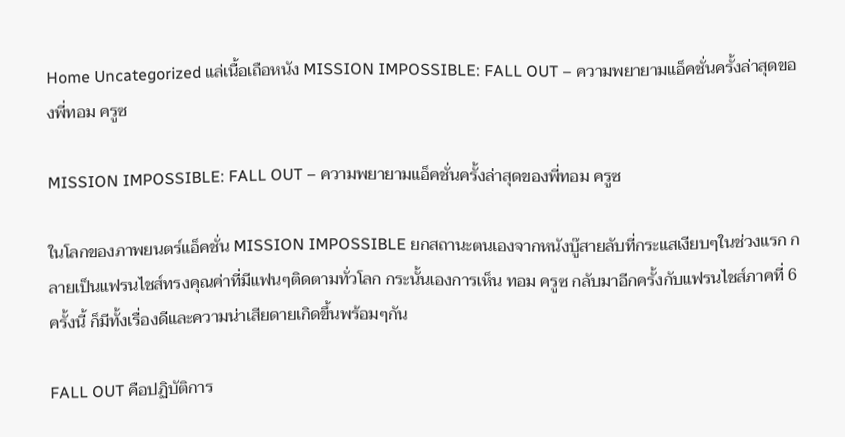Home Uncategorized แล่เนื้อเถือหนัง MISSION IMPOSSIBLE: FALL OUT – ความพยายามแอ็คชั่นครั้งล่าสุดของพี่ทอม ครูซ

MISSION IMPOSSIBLE: FALL OUT – ความพยายามแอ็คชั่นครั้งล่าสุดของพี่ทอม ครูซ

ในโลกของภาพยนตร์แอ็คชั่น MISSION IMPOSSIBLE ยกสถานะตนเองจากหนังบู๊สายลับที่กระแสเงียบๆในช่วงแรก กลายเป็นแฟรนไชส์ทรงคุณค่าที่มีแฟนๆติดตามทั่วโลก กระนั้นเองการเห็น ทอม ครูซ กลับมาอีกครั้งกับแฟรนไชส์ภาคที่ 6 ครั้งนี้ ก็มีทั้งเรื่องดีและความน่าเสียดายเกิดขึ้นพร้อมๆกัน

FALL OUT คือปฏิบัติการ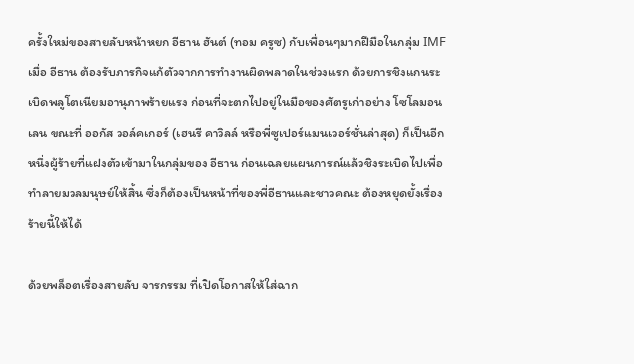ครั้งใหม่ของสายลับหน้าหยก อีธาน ฮันต์ (ทอม ครูซ) กับเพื่อนๆมากฝีมือในกลุ่ม IMF เมื่อ อีธาน ต้องรับภารกิจแก้ตัวจากการทำงานผิดพลาดในช่วงแรก ด้วยการชิงแกนระเบิดพลูโตเนียมอานุภาพร้ายแรง ก่อนที่จะตกไปอยู่ในมือของศัตรูเก่าอย่าง โซโลมอน เลน ขณะที่ ออกัส วอล์คเกอร์ (เฮนรี คาวิลล์ หรือพี่ซูเปอร์แมนเวอร์ชั่นล่าสุด) ก็เป็นอีกหนึ่งผู้ร้ายที่แฝงตัวเข้ามาในกลุ่มของ อีธาน ก่อนเฉลยแผนการณ์แล้วชิงระเบิดไปเพื่อทำลายมวลมนุษย์ให้สิ้น ซึ่งก็ต้องเป็นหน้าที่ของพี่อีธานและชาวคณะ ต้องหยุดยั้งเรื่องร้ายนี้ให้ได้

ด้วยพล็อตเรื่องสายลับ จารกรรม ที่เปิดโอกาสให้ใส่ฉาก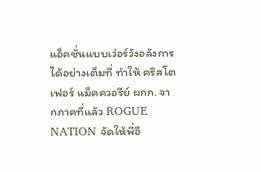แอ็คชั่นแบบเว่อร์วังอลังการได้อย่างเต็มที่ ทำให้ คริสโตเฟอร์ แม็คควอรีย์ ผกก. จากภาคที่แล้ว ROGUE NATION จัดให้พี่อี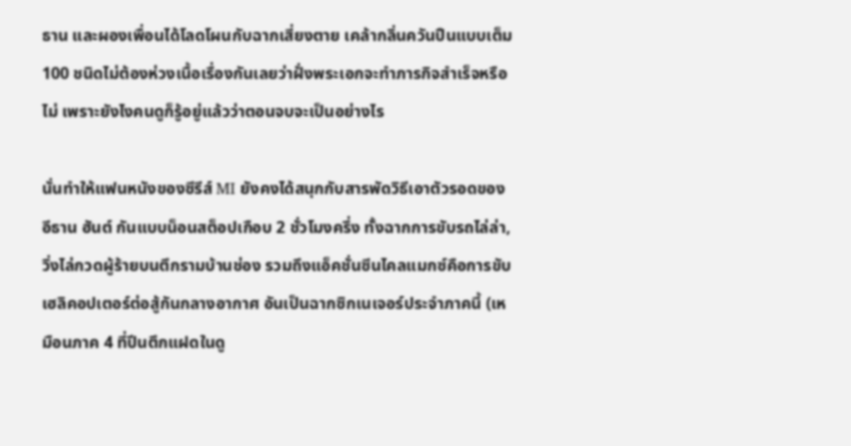ธาน และผองเพื่อนได้โลดโผนกับฉากเสี่ยงตาย เคล้ากลิ่นควันปืนแบบเต็ม 100 ชนิดไม่ต้องห่วงเนื้อเรื่องกันเลยว่าฝั่งพระเอกจะทำภารกิจสำเร็จหรือไม่ เพราะยังไงคนดูก็รู้อยู่แล้วว่าตอนจบจะเป็นอย่างไร

นั่นทำให้แฟนหนังของซีรีส์ MI ยังคงได้สนุกกับสารพัดวิธีเอาตัวรอดของ อีธาน ฮันต์ กันแบบน็อนสต็อปเกือบ 2 ชั่วโมงครึ่ง ทั้งฉากการขับรถไล่ล่า, วิ่งไล่กวดผู้ร้ายบนตึกรามบ้านช่อง รวมถึงแอ็คชั่นซีนไคลแมกซ์คือการขับเฮลิคอปเตอร์ต่อสู้กันกลางอากาศ อันเป็นฉากซิกเนเจอร์ประจำภาคนี้ (เหมือนภาค 4 ที่ปีนตึกแฝดในดู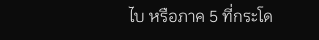ไบ หรือภาค 5 ที่กระโด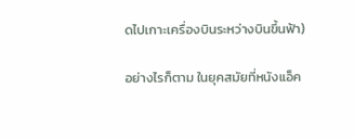ดไปเกาะเครื่องบินระหว่างบินขึ้นฟ้า)

อย่างไรก็ตาม ในยุคสมัยที่หนังแอ็ค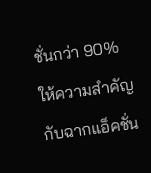ชั่นกว่า 90% ให้ความสำคัญกับฉากแอ็คชั่น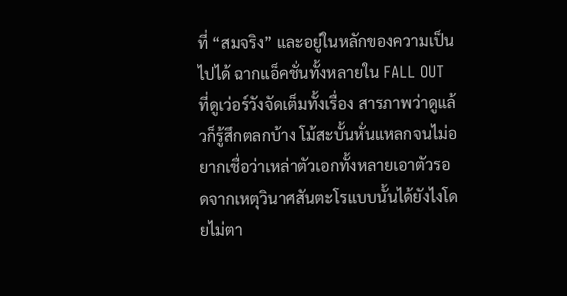ที่ “สมจริง” และอยู่ในหลักของความเป็นไปได้ ฉากแอ็คชั่นทั้งหลายใน FALL OUT ที่ดูเว่อร์วังจัดเต็มทั้งเรื่อง สารภาพว่าดูแล้วก็รู้สึกตลกบ้าง โม้สะบั้นหั่นแหลกจนไม่อยากเชื่อว่าเหล่าตัวเอกทั้งหลายเอาตัวรอดจากเหตุวินาศสันตะโรแบบนั้นได้ยังไงโดยไม่ตา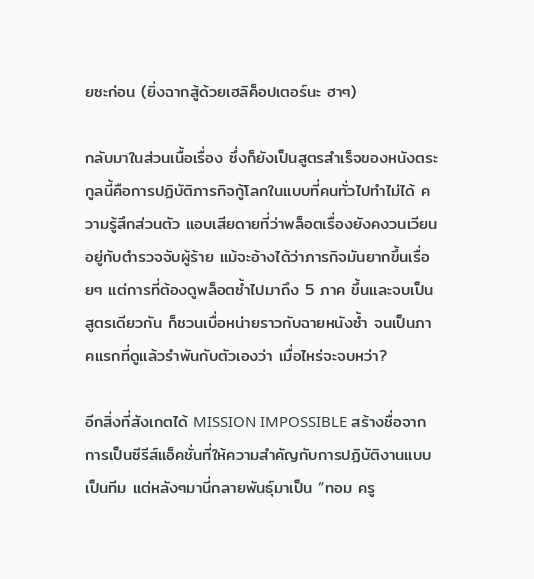ยซะก่อน (ยิ่งฉากสู้ด้วยเฮลิค็อปเตอร์นะ ฮาๆ)

กลับมาในส่วนเนื้อเรื่อง ซึ่งก็ยังเป็นสูตรสำเร็จของหนังตระกูลนี้คือการปฏิบัติภารกิจกู้โลกในแบบที่คนทั่วไปทำไม่ได้ ความรู้สึกส่วนตัว แอบเสียดายที่ว่าพล็อตเรื่องยังคงวนเวียนอยู่กับตำรวจจับผู้ร้าย แม้จะอ้างได้ว่าภารกิจมันยากขึ้นเรื่อยๆ แต่การที่ต้องดูพล็อตซ้ำไปมาถึง 5 ภาค ขึ้นและจบเป็นสูตรเดียวกัน ก็ชวนเบื่อหน่ายราวกับฉายหนังซ้ำ จนเป็นภาคแรกที่ดูแล้วรำพันกับตัวเองว่า เมื่อไหร่จะจบหว่า?

อีกสิ่งที่สังเกตได้ MISSION IMPOSSIBLE สร้างชื่อจากการเป็นซีรีส์แอ็คชั่นที่ให้ความสำคัญกับการปฏิบัติงานแบบเป็นทีม แต่หลังๆมานี่กลายพันธุ์มาเป็น “ทอม ครู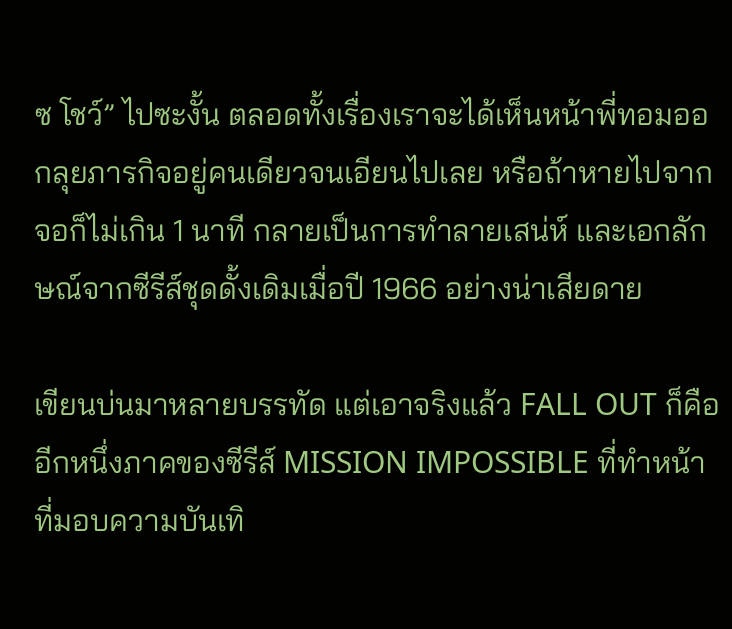ซ โชว์” ไปซะงั้น ตลอดทั้งเรื่องเราจะได้เห็นหน้าพี่ทอมออกลุยภารกิจอยู่คนเดียวจนเอียนไปเลย หรือถ้าหายไปจากจอก็ไม่เกิน 1 นาที กลายเป็นการทำลายเสน่ห์ และเอกลักษณ์จากซีรีส์ชุดดั้งเดิมเมื่อปี 1966 อย่างน่าเสียดาย

เขียนบ่นมาหลายบรรทัด แต่เอาจริงแล้ว FALL OUT ก็คืออีกหนึ่งภาคของซีรีส์ MISSION IMPOSSIBLE ที่ทำหน้าที่มอบความบันเทิ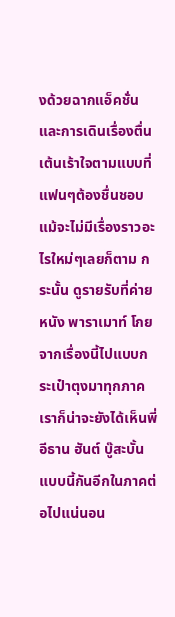งด้วยฉากแอ็คชั่นและการเดินเรื่องตื่นเต้นเร้าใจตามแบบที่แฟนๆต้องชื่นชอบ แม้จะไม่มีเรื่องราวอะไรใหม่ๆเลยก็ตาม กระนั้น ดูรายรับที่ค่ายหนัง พาราเมาท์ โกยจากเรื่องนี้ไปแบบกระเป๋าตุงมาทุกภาค เราก็น่าจะยังได้เห็นพี่ อีธาน ฮันต์ บู๊สะบั้นแบบนี้กันอีกในภาคต่อไปแน่นอน